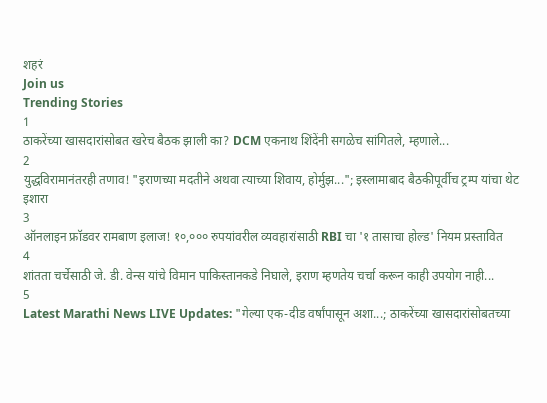शहरं
Join us
Trending Stories
1
ठाकरेंच्या खासदारांसोबत खरेच बैठक झाली का? DCM एकनाथ शिंदेंनी सगळेच सांगितले, म्हणाले...
2
युद्धविरामानंतरही तणाव! "इराणच्या मदतीने अथवा त्याच्या शिवाय, होर्मुझ..."; इस्लामाबाद बैठकीपूर्वीच ट्रम्प यांचा थेट इशारा
3
ऑनलाइन फ्रॉडवर रामबाण इलाज! १०,००० रुपयांवरील व्यवहारांसाठी RBI चा '१ तासाचा होल्ड' नियम प्रस्तावित
4
शांतता चर्चेसाठी जे. डी. वेन्स यांचे विमान पाकिस्तानकडे निघाले, इराण म्हणतेय चर्चा करून काही उपयोग नाही...
5
Latest Marathi News LIVE Updates: "गेल्या एक-दीड वर्षांपासून अशा...; ठाकरेंच्या खासदारांसोबतच्या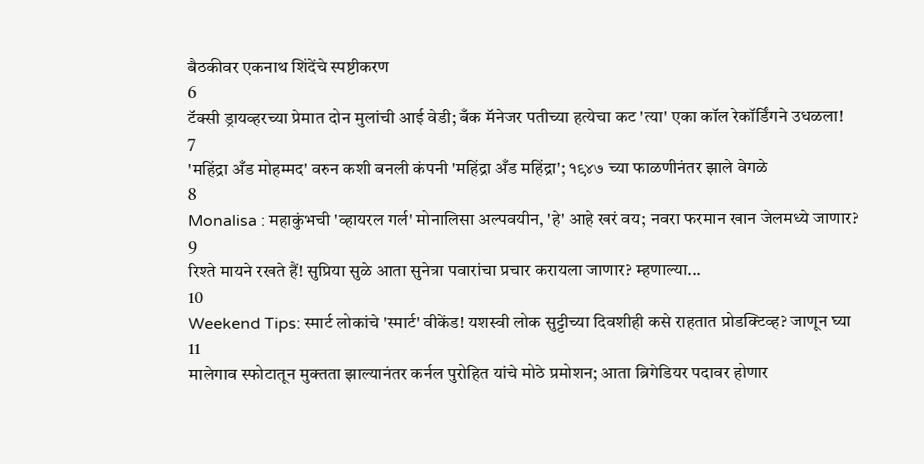बैठकीवर एकनाथ शिंदेंचे स्पष्टीकरण
6
टॅक्सी ड्रायव्हरच्या प्रेमात दोन मुलांची आई वेडी; बँक मॅनेजर पतीच्या हत्येचा कट 'त्या' एका कॉल रेकॉर्डिंगने उधळला!
7
'महिंद्रा अँड मोहम्मद' वरुन कशी बनली कंपनी 'महिंद्रा अँड महिंद्रा'; १९४७ च्या फाळणीनंतर झाले वेगळे
8
Monalisa : महाकुंभची 'व्हायरल गर्ल' मोनालिसा अल्पवयीन, 'हे' आहे खरं वय; नवरा फरमान खान जेलमध्ये जाणार?
9
रिश्ते मायने रखते हैं! सुप्रिया सुळे आता सुनेत्रा पवारांचा प्रचार करायला जाणार? म्हणाल्या...
10
Weekend Tips: स्मार्ट लोकांचे 'स्मार्ट' वीकेंड! यशस्वी लोक सुट्टीच्या दिवशीही कसे राहतात प्रोडक्टिव्ह? जाणून घ्या
11
मालेगाव स्फोटातून मुक्तता झाल्यानंतर कर्नल पुरोहित यांचे मोठे प्रमोशन; आता ब्रिगेडियर पदावर होणार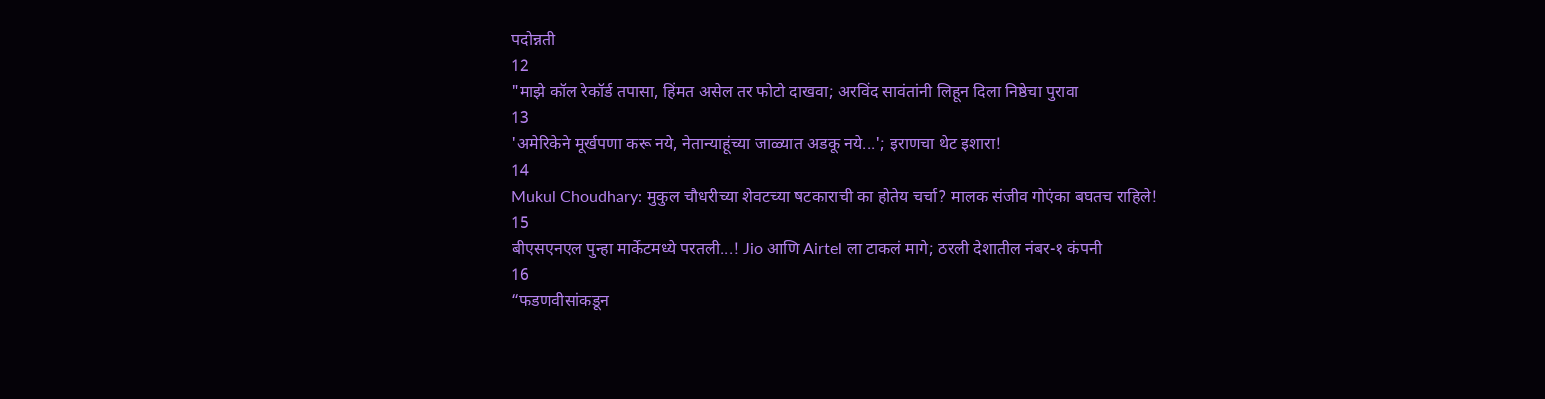पदोन्नती
12
"माझे कॉल रेकॉर्ड तपासा, हिंमत असेल तर फोटो दाखवा; अरविंद सावंतांनी लिहून दिला निष्ठेचा पुरावा
13
'अमेरिकेने मूर्खपणा करू नये, नेतान्याहूंच्या जाळ्यात अडकू नये...'; इराणचा थेट इशारा!
14
Mukul Choudhary: मुकुल चौधरीच्या शेवटच्या षटकाराची का होतेय चर्चा? मालक संजीव गोएंका बघतच राहिले!
15
बीएसएनएल पुन्हा मार्केटमध्ये परतली...! Jio आणि Airtel ला टाकलं मागे; ठरली देशातील नंबर-१ कंपनी
16
“फडणवीसांकडून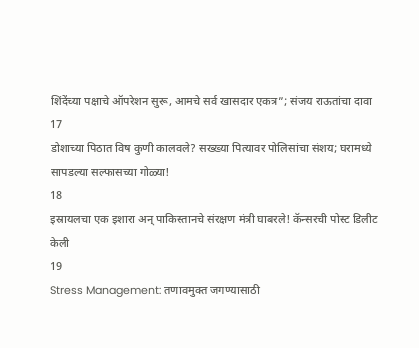शिंदेंच्या पक्षाचे ऑपरेशन सुरू, आमचे सर्व खासदार एकत्र”; संजय राऊतांचा दावा
17
डोशाच्या पिठात विष कुणी कालवले? सख्ख्या पित्यावर पोलिसांचा संशय; घरामध्ये सापडल्या सल्फासच्या गोळ्या!
18
इस्रायलचा एक इशारा अन् पाकिस्तानचे संरक्षण मंत्री घाबरले! कॅन्सरची पोस्ट डिलीट केली
19
Stress Management: तणावमुक्त जगण्यासाठी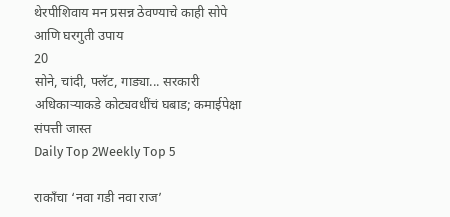थेरपीशिवाय मन प्रसन्न ठेवण्याचे काही सोपे आणि घरगुती उपाय
20
सोने, चांदी, फ्लॅट, गाड्या... सरकारी अधिकाऱ्याकडे कोट्यवधींचं घबाड; कमाईपेक्षा संपत्ती जास्त
Daily Top 2Weekly Top 5

राकाँचा ‘नवा गडी नवा राज’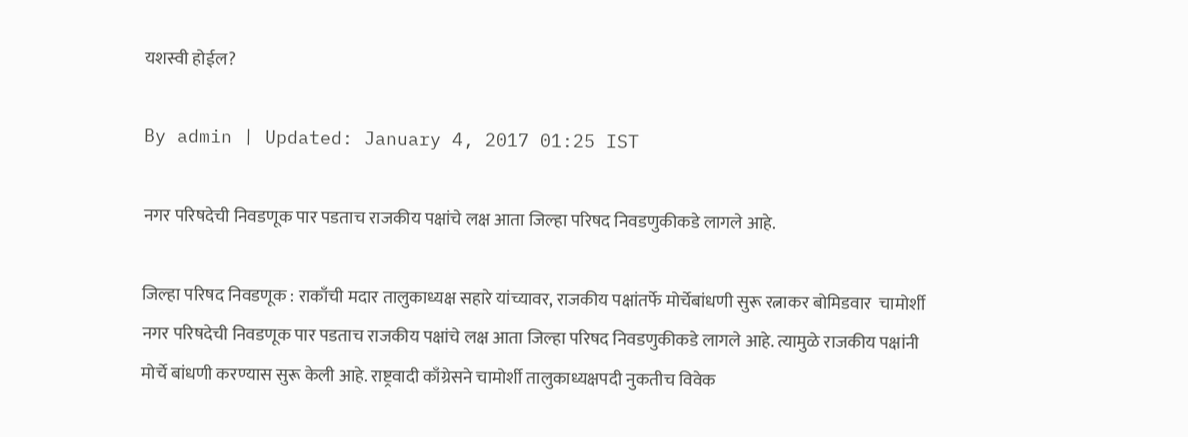यशस्वी होईल?

By admin | Updated: January 4, 2017 01:25 IST

नगर परिषदेची निवडणूक पार पडताच राजकीय पक्षांचे लक्ष आता जिल्हा परिषद निवडणुकीकडे लागले आहे.

जिल्हा परिषद निवडणूक : राकाँची मदार तालुकाध्यक्ष सहारे यांच्यावर, राजकीय पक्षांतर्फे मोर्चेबांधणी सुरू रत्नाकर बोमिडवार  चामोर्शी नगर परिषदेची निवडणूक पार पडताच राजकीय पक्षांचे लक्ष आता जिल्हा परिषद निवडणुकीकडे लागले आहे. त्यामुळे राजकीय पक्षांनी मोर्चे बांधणी करण्यास सुरू केली आहे. राष्ट्रवादी काँग्रेसने चामोर्शी तालुकाध्यक्षपदी नुकतीच विवेक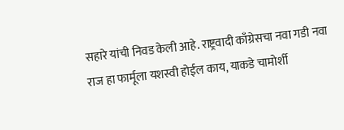सहारे यांची निवड केली आहे. राष्ट्रवादी काँग्रेसचा नवा गडी नवा राज हा फार्मूला यशस्वी होईल काय, याकडे चामोर्शी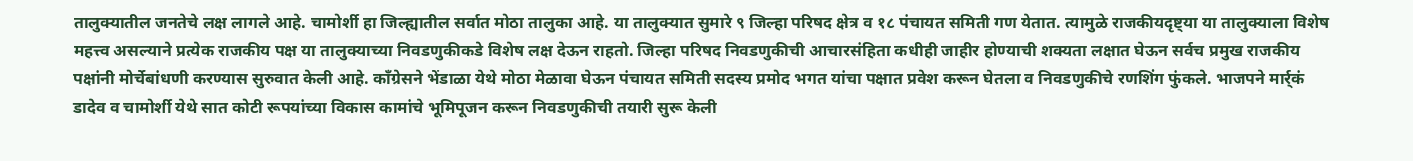तालुक्यातील जनतेचे लक्ष लागले आहे. चामोर्शी हा जिल्ह्यातील सर्वात मोठा तालुका आहे. या तालुक्यात सुमारे ९ जिल्हा परिषद क्षेत्र व १८ पंचायत समिती गण येतात. त्यामुळे राजकीयदृष्ट्या या तालुक्याला विशेष महत्त्व असल्याने प्रत्येक राजकीय पक्ष या तालुक्याच्या निवडणुकीकडे विशेष लक्ष देऊन राहतो. जिल्हा परिषद निवडणुकीची आचारसंहिता कधीही जाहीर होण्याची शक्यता लक्षात घेऊन सर्वच प्रमुख राजकीय पक्षांनी मोर्चेबांधणी करण्यास सुरुवात केली आहे. काँग्रेसने भेंडाळा येथे मोठा मेळावा घेऊन पंचायत समिती सदस्य प्रमोद भगत यांचा पक्षात प्रवेश करून घेतला व निवडणुकीचे रणशिंग फुंकले. भाजपने मार्र्कं डादेव व चामोर्शी येथे सात कोटी रूपयांच्या विकास कामांचे भूमिपूजन करून निवडणुकीची तयारी सुरू केली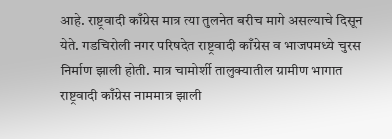आहे. राष्ट्रवादी काँग्रेस मात्र त्या तुलनेत बरीच मागे असल्याचे दिसून येते. गडचिरोली नगर परिषदेत राष्ट्रवादी काँग्रेस व भाजपमध्ये चुरस निर्माण झाली होती. मात्र चामोर्शी तालुक्यातील ग्रामीण भागात राष्ट्रवादी काँग्रेस नाममात्र झाली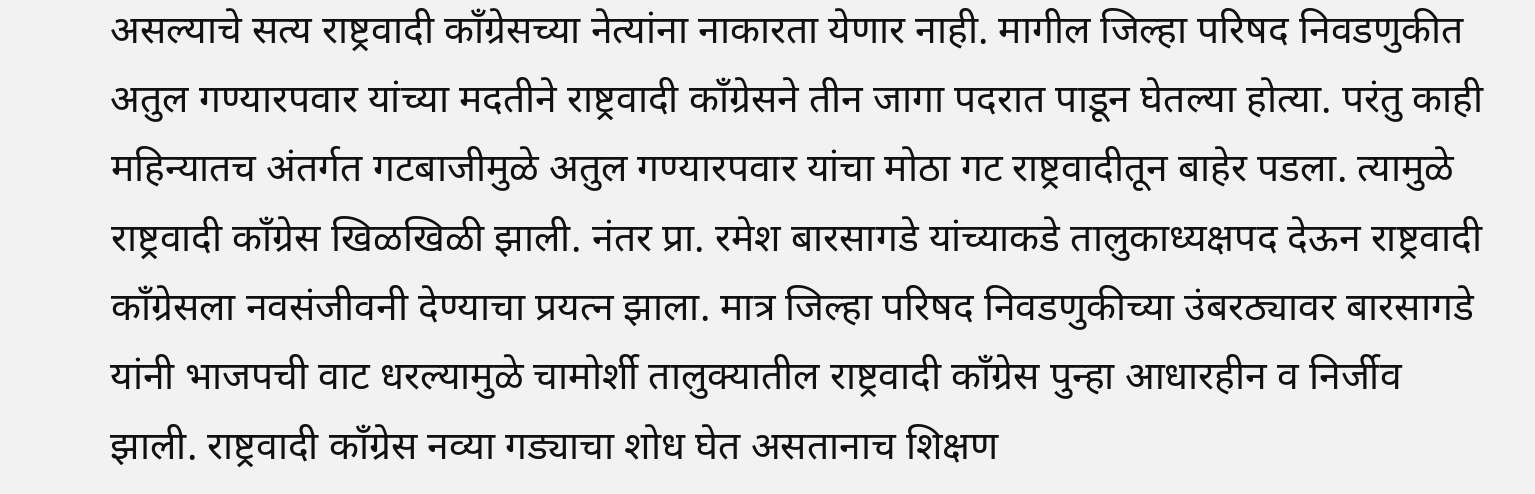असल्याचे सत्य राष्ट्रवादी काँग्रेसच्या नेत्यांना नाकारता येणार नाही. मागील जिल्हा परिषद निवडणुकीत अतुल गण्यारपवार यांच्या मदतीने राष्ट्रवादी काँग्रेसने तीन जागा पदरात पाडून घेतल्या होत्या. परंतु काही महिन्यातच अंतर्गत गटबाजीमुळे अतुल गण्यारपवार यांचा मोठा गट राष्ट्रवादीतून बाहेर पडला. त्यामुळे राष्ट्रवादी काँग्रेस खिळखिळी झाली. नंतर प्रा. रमेश बारसागडे यांच्याकडे तालुकाध्यक्षपद देऊन राष्ट्रवादी काँग्रेसला नवसंजीवनी देण्याचा प्रयत्न झाला. मात्र जिल्हा परिषद निवडणुकीच्या उंबरठ्यावर बारसागडे यांनी भाजपची वाट धरल्यामुळे चामोर्शी तालुक्यातील राष्ट्रवादी काँग्रेस पुन्हा आधारहीन व निर्जीव झाली. राष्ट्रवादी काँग्रेस नव्या गड्याचा शोध घेत असतानाच शिक्षण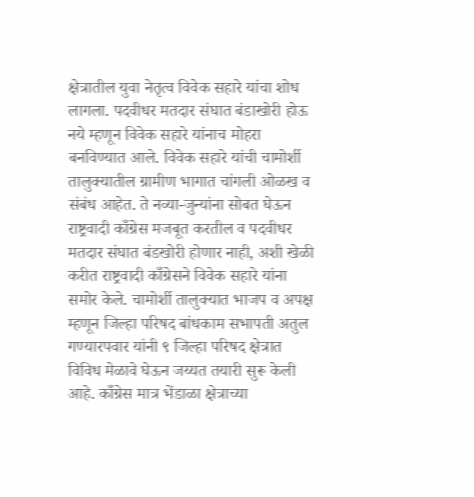क्षेत्रातील युवा नेतृत्व विवेक सहारे यांचा शोध लागला. पदवीधर मतदार संघात बंडाखोरी होऊ नये म्हणून विवेक सहारे यांनाच मोहरा बनविण्यात आले. विवेक सहारे यांची चामोर्शी तालुक्यातील ग्रामीण भागात चांगली ओळख व संबंध आहेत. ते नव्या-जुन्यांना सोबत घेऊन राष्ट्रवादी काँग्रेस मजबूत करतील व पदवीधर मतदार संघात बंडखोरी होणार नाही, अशी खेळी करीत राष्ट्रवादी काँग्रेसने विवेक सहारे यांना समोर केले. चामोर्शी तालुक्यात भाजप व अपक्ष म्हणून जिल्हा परिषद बांधकाम सभापती अतुल गण्यारपवार यांनी ९ जिल्हा परिषद क्षेत्रात विविध मेळावे घेऊन जय्यत तयारी सुरू केली आहे. काँग्रेस मात्र भेंडाळा क्षेत्राच्या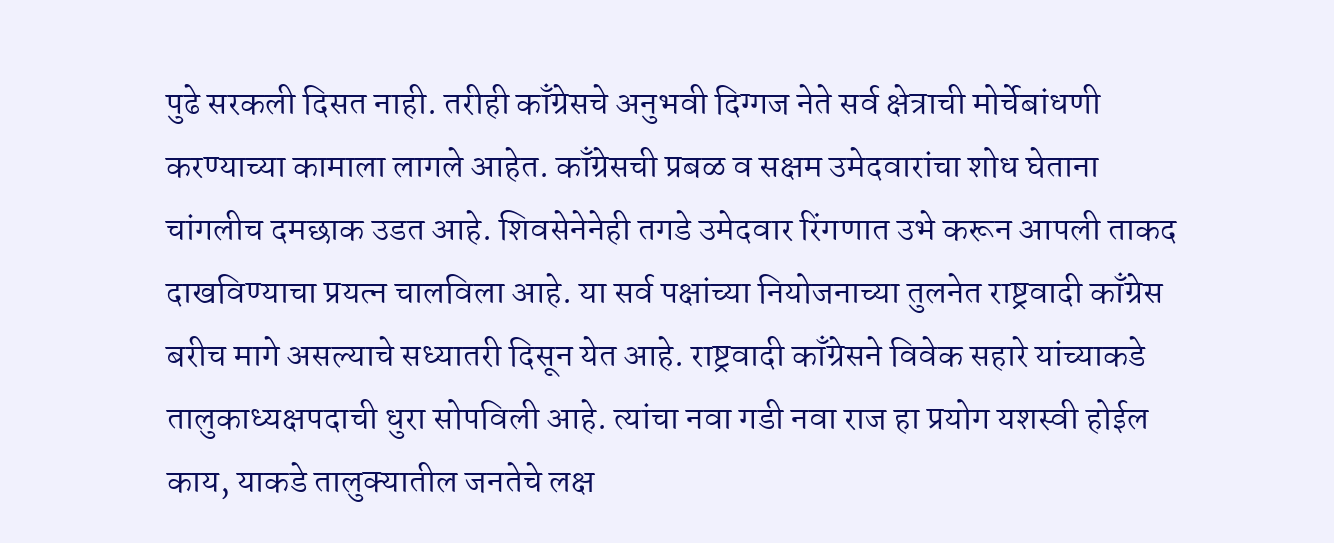पुढे सरकली दिसत नाही. तरीही काँग्रेसचे अनुभवी दिग्गज नेते सर्व क्षेत्राची मोर्चेबांधणी करण्याच्या कामाला लागले आहेत. काँग्रेसची प्रबळ व सक्षम उमेदवारांचा शोध घेताना चांगलीच दमछाक उडत आहे. शिवसेनेनेही तगडे उमेदवार रिंगणात उभे करून आपली ताकद दाखविण्याचा प्रयत्न चालविला आहे. या सर्व पक्षांच्या नियोजनाच्या तुलनेत राष्ट्रवादी काँग्रेस बरीच मागे असल्याचे सध्यातरी दिसून येत आहे. राष्ट्रवादी काँग्रेसने विवेक सहारे यांच्याकडे तालुकाध्यक्षपदाची धुरा सोपविली आहे. त्यांचा नवा गडी नवा राज हा प्रयोग यशस्वी होईल काय, याकडे तालुक्यातील जनतेचे लक्ष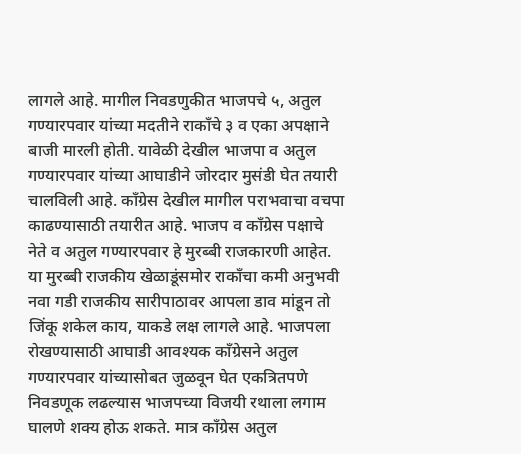लागले आहे. मागील निवडणुकीत भाजपचे ५, अतुल गण्यारपवार यांच्या मदतीने राकाँचे ३ व एका अपक्षाने बाजी मारली होती. यावेळी देखील भाजपा व अतुल गण्यारपवार यांच्या आघाडीने जोरदार मुसंडी घेत तयारी चालविली आहे. काँग्रेस देखील मागील पराभवाचा वचपा काढण्यासाठी तयारीत आहे. भाजप व काँग्रेस पक्षाचे नेते व अतुल गण्यारपवार हे मुरब्बी राजकारणी आहेत. या मुरब्बी राजकीय खेळाडूंसमोर राकाँचा कमी अनुभवी नवा गडी राजकीय सारीपाठावर आपला डाव मांडून तो जिंकू शकेल काय, याकडे लक्ष लागले आहे. भाजपला रोखण्यासाठी आघाडी आवश्यक काँग्रेसने अतुल गण्यारपवार यांच्यासोबत जुळवून घेत एकत्रितपणे निवडणूक लढल्यास भाजपच्या विजयी रथाला लगाम घालणे शक्य होऊ शकते. मात्र काँग्रेस अतुल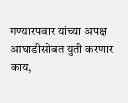गण्यारपवार यांच्या अपक्ष आघाडीसोबत युती करणार काय,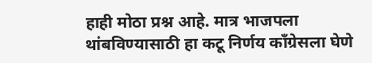हाही मोठा प्रश्न आहे. मात्र भाजपला थांबविण्यासाठी हा कटू निर्णय काँग्रेसला घेणे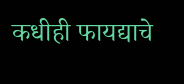कधीही फायद्याचे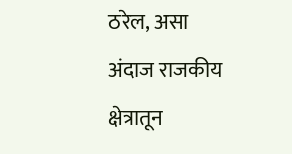ठरेल, असा अंदाज राजकीय क्षेत्रातून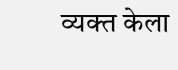व्यक्त केला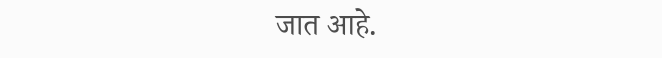जात आहे.